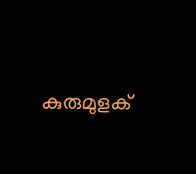കുരുമുളക്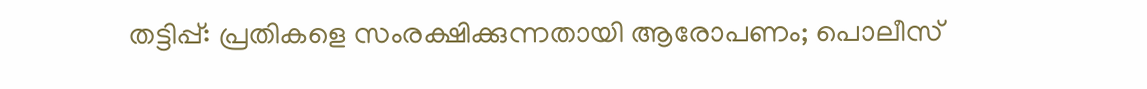തട്ടിപ്പ്: പ്രതികളെ സംരക്ഷിക്കുന്നതായി ആരോപണം; പൊലീസ്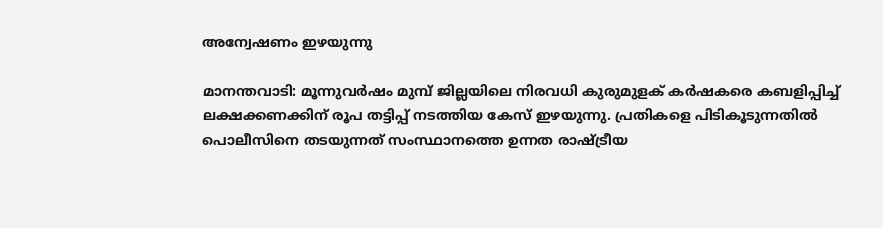അന്വേഷണം ഇഴയുന്നു

മാനന്തവാടി: മൂന്നുവർഷം മുമ്പ് ജില്ലയിലെ നിരവധി കുരുമുളക് കര്‍ഷകരെ കബളിപ്പിച്ച് ലക്ഷക്കണക്കിന് രൂപ തട്ടിപ്പ് നടത്തിയ കേസ് ഇഴയുന്നു. പ്രതികളെ പിടികൂടുന്നതില്‍ പൊലീസിനെ തടയുന്നത് സംസ്ഥാനത്തെ ഉന്നത രാഷ്ട്രീയ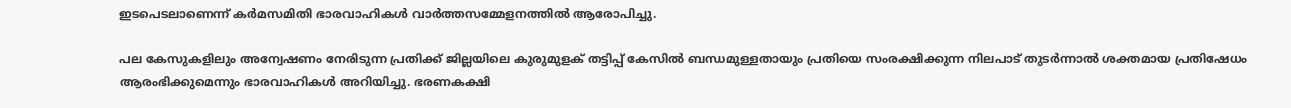ഇടപെടലാണെന്ന് കർമസമിതി ഭാരവാഹികള്‍ വാര്‍ത്തസമ്മേളനത്തില്‍ ആരോപിച്ചു.

പല കേസുകളിലും അന്വേഷണം നേരിടുന്ന പ്രതിക്ക് ജില്ലയിലെ കുരുമുളക് തട്ടിപ്പ് കേസില്‍ ബന്ധമുള്ളതായും പ്രതിയെ സംരക്ഷിക്കുന്ന നിലപാട് തുടര്‍ന്നാല്‍ ശക്തമായ പ്രതിഷേധം ആരംഭിക്കുമെന്നും ഭാരവാഹികള്‍ അറിയിച്ചു. ഭരണകക്ഷി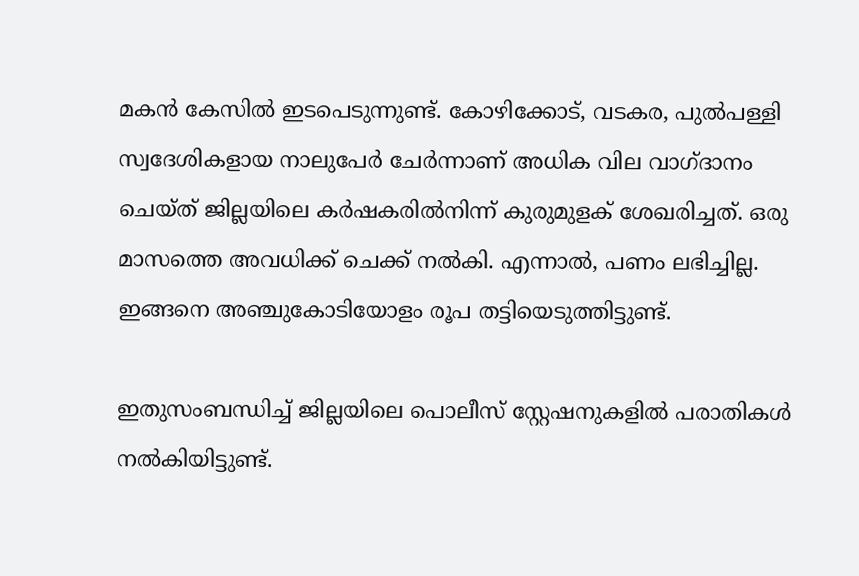മകൻ കേസിൽ ഇടപെടുന്നുണ്ട്. കോഴിക്കോട്, വടകര, പുല്‍പള്ളി സ്വദേശികളായ നാലുപേര്‍ ചേര്‍ന്നാണ് അധിക വില വാഗ്ദാനം ചെയ്ത് ജില്ലയിലെ കര്‍ഷകരില്‍നിന്ന് കുരുമുളക് ശേഖരിച്ചത്. ഒരു മാസത്തെ അവധിക്ക് ചെക്ക് നല്‍കി. എന്നാൽ, പണം ലഭിച്ചില്ല. ഇങ്ങനെ അഞ്ചുകോടിയോളം രൂപ തട്ടിയെടുത്തിട്ടുണ്ട്.

ഇതുസംബന്ധിച്ച് ജില്ലയിലെ പൊലീസ് സ്റ്റേഷനുകളിൽ പരാതികള്‍ നൽകിയിട്ടുണ്ട്.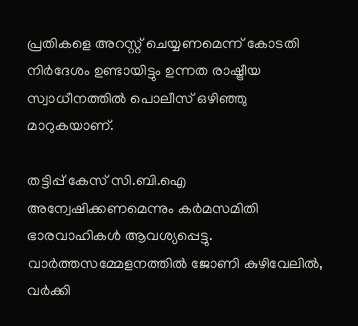പ്രതികളെ അറസ്റ്റ് ചെയ്യണമെന്ന് കോടതി നിര്‍ദേശം ഉണ്ടായിട്ടും ഉന്നത രാഷ്ട്രീയ സ്വാധീനത്തിൽ പൊലീസ് ഒഴിഞ്ഞു മാറുകയാണ്.

തട്ടിപ്പ് കേസ് സി.ബി.ഐ അന്വേഷിക്കണമെന്നും കർമസമിതി ഭാരവാഹികള്‍ ആവശ്യപ്പെട്ടു. വാര്‍ത്തസമ്മേളനത്തില്‍ ജോണി കുഴിവേലില്‍, വര്‍ക്കി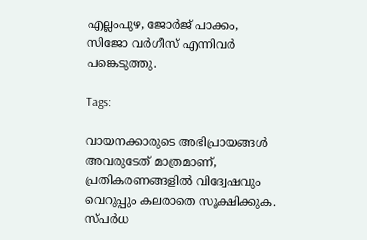എല്ലംപുഴ, ജോര്‍ജ് പാക്കം, സിജോ വര്‍ഗീസ് എന്നിവര്‍ പങ്കെടുത്തു.

Tags:

വായനക്കാരുടെ അഭിപ്രായങ്ങള്‍ അവരുടേത് മാത്രമാണ്, പ്രതികരണങ്ങളിൽ വിദ്വേഷവും വെറുപ്പും കലരാതെ സൂക്ഷിക്കുക. സ്പർധ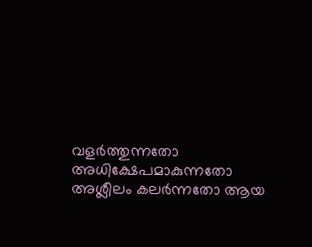വളർത്തുന്നതോ അധിക്ഷേപമാകുന്നതോ അശ്ലീലം കലർന്നതോ ആയ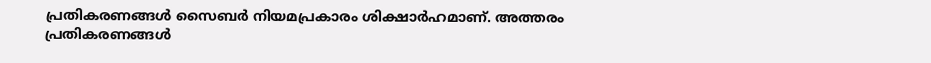പ്രതികരണങ്ങൾ സൈബർ നിയമപ്രകാരം ശിക്ഷാർഹമാണ്. അത്തരം പ്രതികരണങ്ങൾ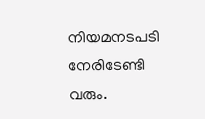നിയമനടപടി നേരിടേണ്ടി വരും.